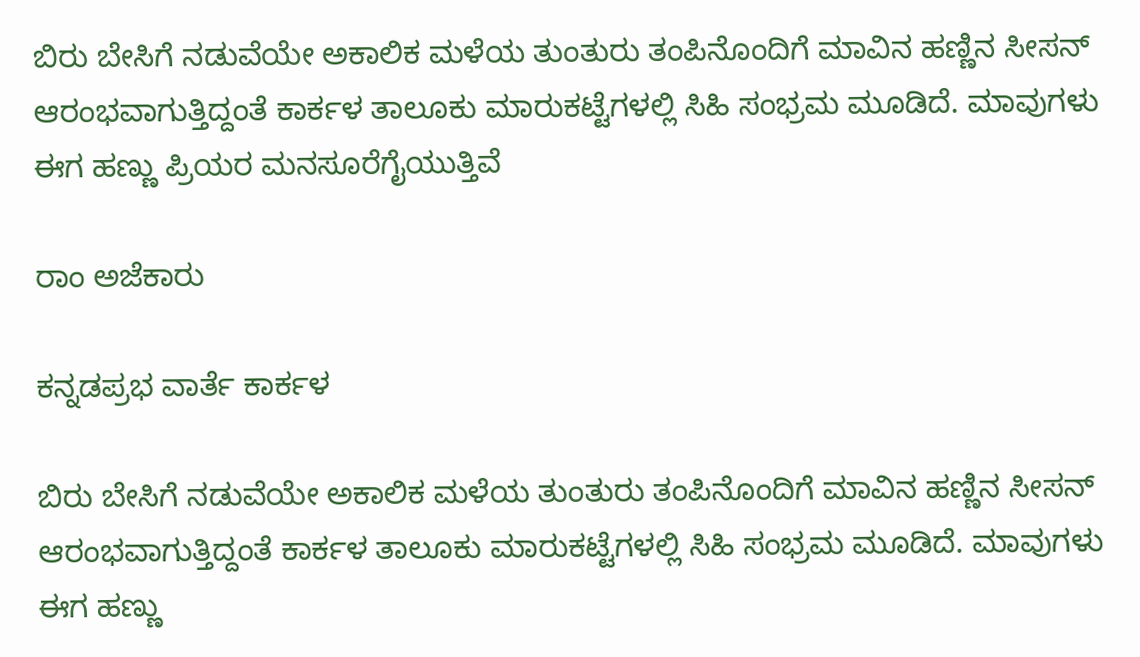ಬಿರು ಬೇಸಿಗೆ ನಡುವೆಯೇ ಅಕಾಲಿಕ ಮಳೆಯ ತುಂತುರು ತಂಪಿನೊಂದಿಗೆ ಮಾವಿನ ಹಣ್ಣಿನ ಸೀಸನ್ ಆರಂಭವಾಗುತ್ತಿದ್ದಂತೆ ಕಾರ್ಕಳ ತಾಲೂಕು ಮಾರುಕಟ್ಟೆಗಳಲ್ಲಿ ಸಿಹಿ ಸಂಭ್ರಮ ಮೂಡಿದೆ. ಮಾವುಗಳು ಈಗ ಹಣ್ಣು ಪ್ರಿಯರ ಮನಸೂರೆಗೈಯುತ್ತಿವೆ

ರಾಂ ಅಜೆಕಾರು

ಕನ್ನಡಪ್ರಭ ವಾರ್ತೆ ಕಾರ್ಕಳ

ಬಿರು ಬೇಸಿಗೆ ನಡುವೆಯೇ ಅಕಾಲಿಕ ಮಳೆಯ ತುಂತುರು ತಂಪಿನೊಂದಿಗೆ ಮಾವಿನ ಹಣ್ಣಿನ ಸೀಸನ್ ಆರಂಭವಾಗುತ್ತಿದ್ದಂತೆ ಕಾರ್ಕಳ ತಾಲೂಕು ಮಾರುಕಟ್ಟೆಗಳಲ್ಲಿ ಸಿಹಿ ಸಂಭ್ರಮ ಮೂಡಿದೆ. ಮಾವುಗಳು ಈಗ ಹಣ್ಣು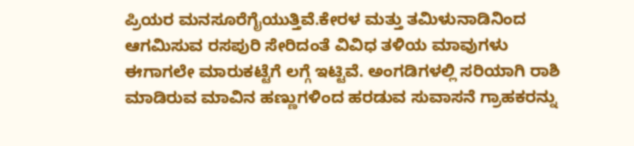ಪ್ರಿಯರ ಮನಸೂರೆಗೈಯುತ್ತಿವೆ.ಕೇರಳ ಮತ್ತು ತಮಿಳುನಾಡಿನಿಂದ ಆಗಮಿಸುವ ರಸಪುರಿ ಸೇರಿದಂತೆ ವಿವಿಧ ತಳಿಯ ಮಾವುಗಳು ಈಗಾಗಲೇ ಮಾರುಕಟ್ಟೆಗೆ ಲಗ್ಗೆ ಇಟ್ಟಿವೆ. ಅಂಗಡಿಗಳಲ್ಲಿ ಸರಿಯಾಗಿ ರಾಶಿ ಮಾಡಿರುವ ಮಾವಿನ ಹಣ್ಣುಗಳಿಂದ ಹರಡುವ ಸುವಾಸನೆ ಗ್ರಾಹಕರನ್ನು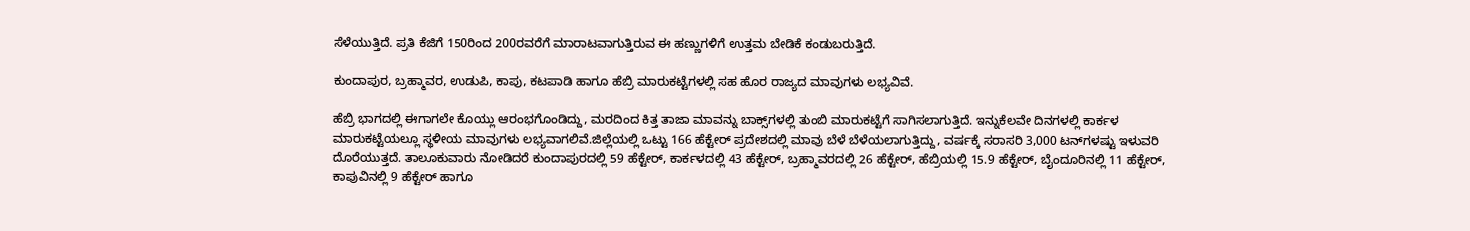ಸೆಳೆಯುತ್ತಿದೆ. ಪ್ರತಿ ಕೆಜಿಗೆ 150ರಿಂದ 200ರವರೆಗೆ ಮಾರಾಟವಾಗುತ್ತಿರುವ ಈ ಹಣ್ಣುಗಳಿಗೆ ಉತ್ತಮ ಬೇಡಿಕೆ ಕಂಡುಬರುತ್ತಿದೆ.

ಕುಂದಾಪುರ, ಬ್ರಹ್ಮಾವರ, ಉಡುಪಿ, ಕಾಪು, ಕಟಪಾಡಿ ಹಾಗೂ ಹೆಬ್ರಿ ಮಾರುಕಟ್ಟೆಗಳಲ್ಲಿ ಸಹ ಹೊರ ರಾಜ್ಯದ ಮಾವುಗಳು ಲಭ್ಯವಿವೆ.

ಹೆಬ್ರಿ ಭಾಗದಲ್ಲಿ ಈಗಾಗಲೇ ಕೊಯ್ಲು ಆರಂಭಗೊಂಡಿದ್ದು, ಮರದಿಂದ ಕಿತ್ತ ತಾಜಾ ಮಾವನ್ನು ಬಾಕ್ಸ್‌ಗಳಲ್ಲಿ ತುಂಬಿ ಮಾರುಕಟ್ಟೆಗೆ ಸಾಗಿಸಲಾಗುತ್ತಿದೆ. ಇನ್ನುಕೆಲವೇ ದಿನಗಳಲ್ಲಿ ಕಾರ್ಕಳ ಮಾರುಕಟ್ಟೆಯಲ್ಲೂ ಸ್ಥಳೀಯ ಮಾವುಗಳು ಲಭ್ಯವಾಗಲಿವೆ.ಜಿಲ್ಲೆಯಲ್ಲಿ ಒಟ್ಟು 166 ಹೆಕ್ಟೇರ್ ಪ್ರದೇಶದಲ್ಲಿ ಮಾವು ಬೆಳೆ ಬೆಳೆಯಲಾಗುತ್ತಿದ್ದು, ವರ್ಷಕ್ಕೆ ಸರಾಸರಿ 3,000 ಟನ್‌ಗಳಷ್ಟು ಇಳುವರಿ ದೊರೆಯುತ್ತದೆ. ತಾಲೂಕುವಾರು ನೋಡಿದರೆ ಕುಂದಾಪುರದಲ್ಲಿ 59 ಹೆಕ್ಟೇರ್, ಕಾರ್ಕಳದಲ್ಲಿ 43 ಹೆಕ್ಟೇರ್, ಬ್ರಹ್ಮಾವರದಲ್ಲಿ 26 ಹೆಕ್ಟೇರ್, ಹೆಬ್ರಿಯಲ್ಲಿ 15.9 ಹೆಕ್ಟೇರ್, ಬೈಂದೂರಿನಲ್ಲಿ 11 ಹೆಕ್ಟೇರ್, ಕಾಪುವಿನಲ್ಲಿ 9 ಹೆಕ್ಟೇರ್ ಹಾಗೂ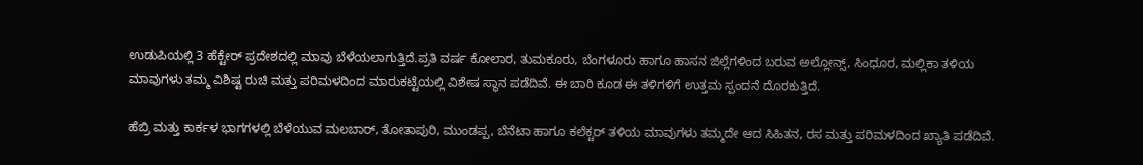ಉಡುಪಿಯಲ್ಲಿ 3 ಹೆಕ್ಟೇರ್ ಪ್ರದೇಶದಲ್ಲಿ ಮಾವು ಬೆಳೆಯಲಾಗುತ್ತಿದೆ.ಪ್ರತಿ ವರ್ಷ ಕೋಲಾರ, ತುಮಕೂರು, ಬೆಂಗಳೂರು ಹಾಗೂ ಹಾಸನ ಜಿಲ್ಲೆಗಳಿಂದ ಬರುವ ಅಲ್ಲೋನ್ಸ್, ಸಿಂಧೂರ, ಮಲ್ಲಿಕಾ ತಳಿಯ ಮಾವುಗಳು ತಮ್ಮ ವಿಶಿಷ್ಟ ರುಚಿ ಮತ್ತು ಪರಿಮಳದಿಂದ ಮಾರುಕಟ್ಟೆಯಲ್ಲಿ ವಿಶೇಷ ಸ್ಥಾನ ಪಡೆದಿವೆ. ಈ ಬಾರಿ ಕೂಡ ಈ ತಳಿಗಳಿಗೆ ಉತ್ತಮ ಸ್ಪಂದನೆ ದೊರಕುತ್ತಿದೆ.

ಹೆಬ್ರಿ ಮತ್ತು ಕಾರ್ಕಳ ಭಾಗಗಳಲ್ಲಿ ಬೆಳೆಯುವ ಮಲಬಾರ್, ತೋತಾಪುರಿ, ಮುಂಡಪ್ಪ, ಬೆನೆಟಾ ಹಾಗೂ ಕಲೆಕ್ಟರ್ ತಳಿಯ ಮಾವುಗಳು ತಮ್ಮದೇ ಆದ ಸಿಹಿತನ, ರಸ ಮತ್ತು ಪರಿಮಳದಿಂದ ಖ್ಯಾತಿ ಪಡೆದಿವೆ.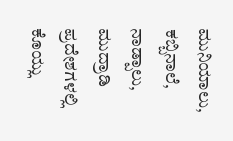ಮುನಿಯಾಲು, ಕಬ್ಬಿನಾಲೆ, ನಾಡ್ಪಾಲು, ಮುದ್ರಾಡಿ ಪ್ರದೇಶಗಳಲ್ಲಿ ಕೊಯ್ಲು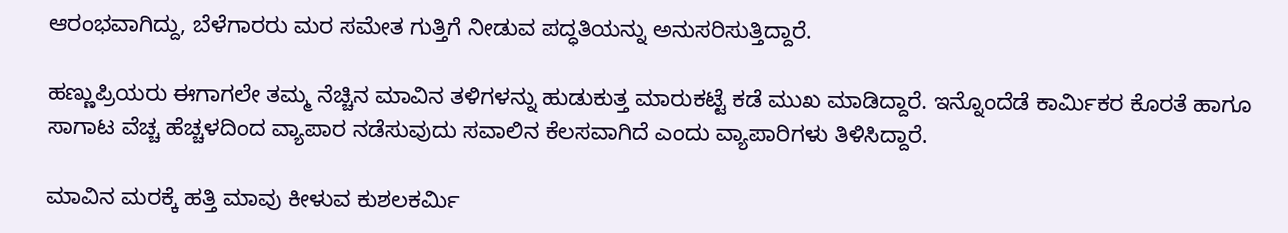ಆರಂಭವಾಗಿದ್ದು, ಬೆಳೆಗಾರರು ಮರ ಸಮೇತ ಗುತ್ತಿಗೆ ನೀಡುವ ಪದ್ಧತಿಯನ್ನು ಅನುಸರಿಸುತ್ತಿದ್ದಾರೆ.

ಹಣ್ಣುಪ್ರಿಯರು ಈಗಾಗಲೇ ತಮ್ಮ ನೆಚ್ಚಿನ ಮಾವಿನ ತಳಿಗಳನ್ನು ಹುಡುಕುತ್ತ ಮಾರುಕಟ್ಟೆ ಕಡೆ ಮುಖ ಮಾಡಿದ್ದಾರೆ. ಇನ್ನೊಂದೆಡೆ ಕಾರ್ಮಿಕರ ಕೊರತೆ ಹಾಗೂ ಸಾಗಾಟ ವೆಚ್ಚ ಹೆಚ್ಚಳದಿಂದ ವ್ಯಾಪಾರ ನಡೆಸುವುದು ಸವಾಲಿನ ಕೆಲಸವಾಗಿದೆ ಎಂದು ವ್ಯಾಪಾರಿಗಳು ತಿಳಿಸಿದ್ದಾರೆ.

ಮಾವಿನ ಮರಕ್ಕೆ ಹತ್ತಿ ಮಾವು ಕೀಳುವ ಕುಶಲಕರ್ಮಿ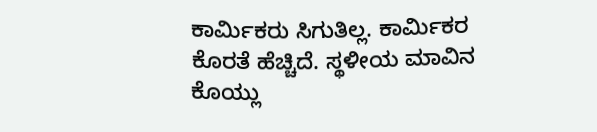ಕಾರ್ಮಿಕರು ಸಿಗುತಿಲ್ಲ. ಕಾರ್ಮಿಕರ ಕೊರತೆ ಹೆಚ್ಚಿದೆ. ಸ್ಥಳೀಯ ಮಾವಿನ ಕೊಯ್ಲು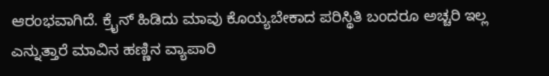ಆರಂಭವಾಗಿದೆ. ಕ್ರೈನ್ ಹಿಡಿದು ಮಾವು ಕೊಯ್ಯಬೇಕಾದ ಪರಿಸ್ಥಿತಿ ಬಂದರೂ ಅಚ್ಚರಿ ಇಲ್ಲ ಎನ್ನುತ್ತಾರೆ ಮಾವಿನ ಹಣ್ಣಿನ ವ್ಯಾಪಾರಿ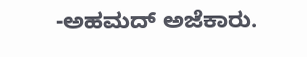-ಅಹಮದ್ ಅಜೆಕಾರು.